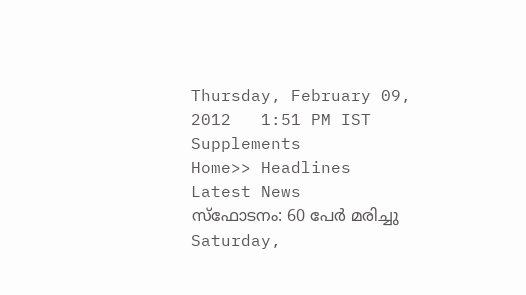Thursday, February 09, 2012   1:51 PM IST
Supplements
Home>> Headlines
Latest News
സ്ഫോടനം: 60 പേര്‍ മരിച്ചു
Saturday,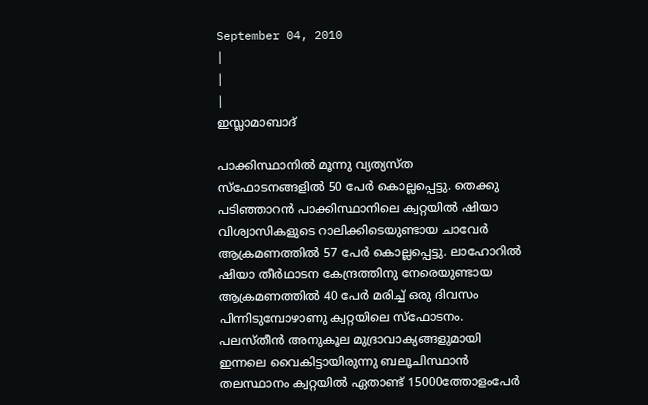September 04, 2010
|
|
|
ഇസ്ലാമാബാദ്

പാക്കിസ്ഥാനില്‍ മൂന്നു വ്യത്യസ്ത സ്ഫോടനങ്ങളില്‍ 50 പേര്‍ കൊല്ലപ്പെട്ടു. തെക്കു പടിഞ്ഞാറന്‍ പാക്കിസ്ഥാനിലെ ക്വറ്റയില്‍ ഷിയാ വിശ്വാസികളുടെ റാലിക്കിടെയുണ്ടായ ചാവേര്‍ ആക്രമണത്തില്‍ 57 പേര്‍ കൊല്ലപ്പെട്ടു. ലാഹോറില്‍ ഷിയാ തീര്‍ഥാടന കേന്ദ്രത്തിനു നേരെയുണ്ടായ ആക്രമണത്തില്‍ 40 പേര്‍ മരിച്ച് ഒരു ദിവസം പിന്നിടുമ്പോഴാണു ക്വറ്റയിലെ സ്ഫോടനം. പലസ്തീന്‍ അനുകൂല മുദ്രാവാക്യങ്ങളുമായി ഇന്നലെ വൈകിട്ടായിരുന്നു ബലൂചിസ്ഥാന്‍ തലസ്ഥാനം ക്വറ്റയില്‍ ഏതാണ്ട് 15000ത്തോളംപേര്‍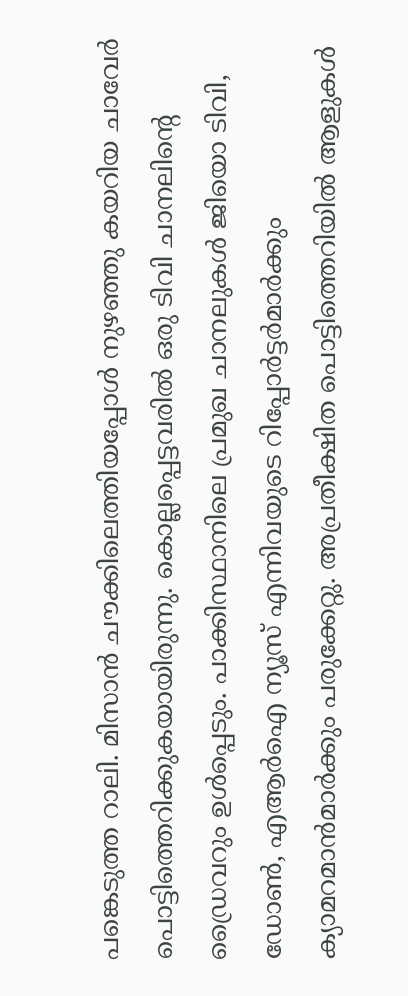പങ്കെടുത്ത റാലി. മിസാന്‍ ചൗക്കിലെത്തിയപ്പോള്‍ നുഴഞ്ഞു കയറിയ ചാവേര്‍ പൊട്ടിത്തെറിക്കുകയായിരുന്നു. കൊല്ലപ്പെട്ടവരില്‍ ഒരു ടിവി ചാനലിന്‍റെ ഡ്രൈവറും ഉള്‍പ്പെടും. പാക്കിസ്ഥാനിലെ പ്രമുഖ ചാനലുകള്‍ ജിയൊ ടിവി, ഡോണ്‍, എആര്‍ഐ ന്യൂസ് എന്നിവയുടെ റിപ്പോര്‍ട്ടര്‍മാര്‍ക്കും ക്യാമറമാന്‍മാര്‍ക്കും പരുക്കേറ്റു. അപ്രതീക്ഷിത പൊട്ടിത്തെറിയില്‍ ആളുകള്‍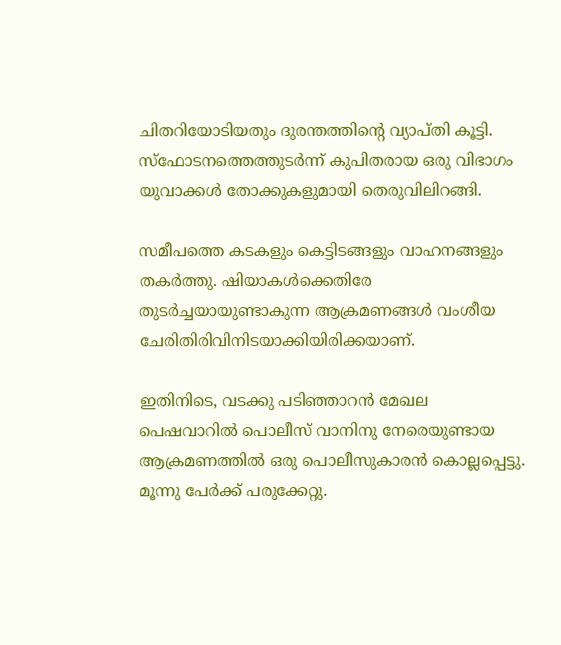ചിതറിയോടിയതും ദുരന്തത്തിന്‍റെ വ്യാപ്തി കൂട്ടി. സ്ഫോടനത്തെത്തുടര്‍ന്ന് കുപിതരായ ഒരു വിഭാഗം യുവാക്കള്‍ തോക്കുകളുമായി തെരുവിലിറങ്ങി.

സമീപത്തെ കടകളും കെട്ടിടങ്ങളും വാഹനങ്ങളും തകര്‍ത്തു. ഷിയാകള്‍ക്കെതിരേ തുടര്‍ച്ചയായുണ്ടാകുന്ന ആക്രമണങ്ങള്‍ വംശീയ ചേരിതിരിവിനിടയാക്കിയിരിക്കയാണ്.

ഇതിനിടെ, വടക്കു പടിഞ്ഞാറന്‍ മേഖല പെഷവാറില്‍ പൊലീസ് വാനിനു നേരെയുണ്ടായ ആക്രമണത്തില്‍ ഒരു പൊലീസുകാരന്‍ കൊല്ലപ്പെട്ടു. മൂന്നു പേര്‍ക്ക് പരുക്കേറ്റു.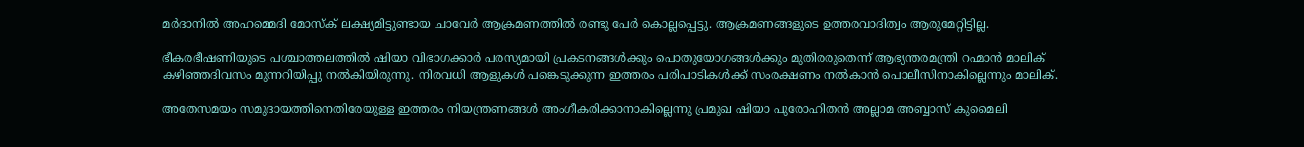മര്‍ദാനില്‍ അഹമ്മെദി മോസ്ക് ലക്ഷ്യമിട്ടുണ്ടായ ചാവേര്‍ ആക്രമണത്തില്‍ രണ്ടു പേര്‍ കൊല്ലപ്പെട്ടു. ആക്രമണങ്ങളുടെ ഉത്തരവാദിത്വം ആരുമേറ്റിട്ടില്ല.

ഭീകരഭീഷണിയുടെ പശ്ചാത്തലത്തില്‍ ഷിയാ വിഭാഗക്കാര്‍ പരസ്യമായി പ്രകടനങ്ങള്‍ക്കും പൊതുയോഗങ്ങള്‍ക്കും മുതിരരുതെന്ന് ആഭ്യന്തരമന്ത്രി റഹ്മാന്‍ മാലിക് കഴിഞ്ഞദിവസം മുന്നറിയിപ്പു നല്‍കിയിരുന്നു. നിരവധി ആളുകള്‍ പങ്കെടുക്കുന്ന ഇത്തരം പരിപാടികള്‍ക്ക് സംരക്ഷണം നല്‍കാന്‍ പൊലീസിനാകില്ലെന്നും മാലിക്.

അതേസമയം സമുദായത്തിനെതിരേയുള്ള ഇത്തരം നിയന്ത്രണങ്ങള്‍ അംഗീകരിക്കാനാകില്ലെന്നു പ്രമുഖ ഷിയാ പുരോഹിതന്‍ അല്ലാമ അബ്ബാസ് കുമൈലി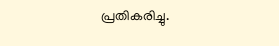പ്രതികരിച്ചു.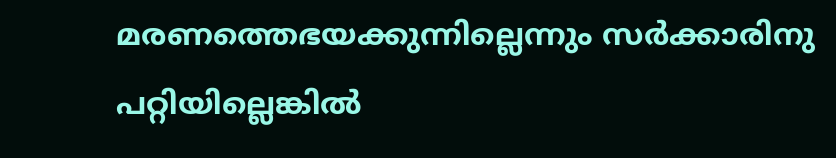മരണത്തെഭയക്കുന്നില്ലെന്നും സര്‍ക്കാരിനു പറ്റിയില്ലെങ്കില്‍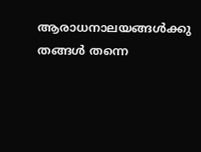ആരാധനാലയങ്ങള്‍ക്കു തങ്ങള്‍ തന്നെ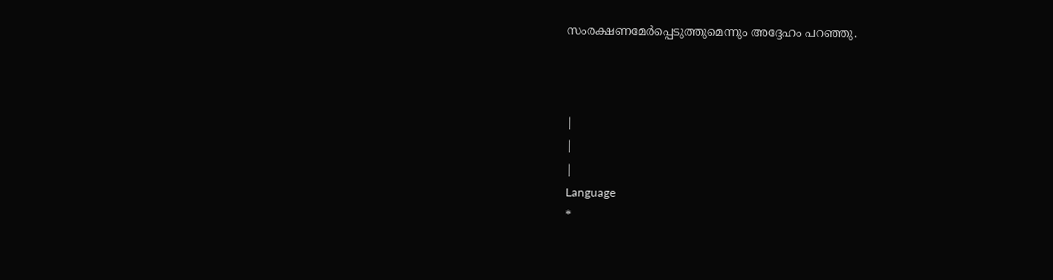സംരക്ഷണമേര്‍പ്പെടുത്തുമെന്നും അദ്ദേഹം പറഞ്ഞു.



|
|
|
Language
*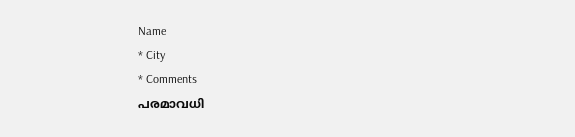Name
* City
* Comments
പരമാവധി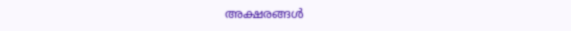അക്ഷരങ്ങള്‍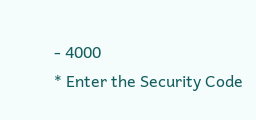- 4000
* Enter the Security Code